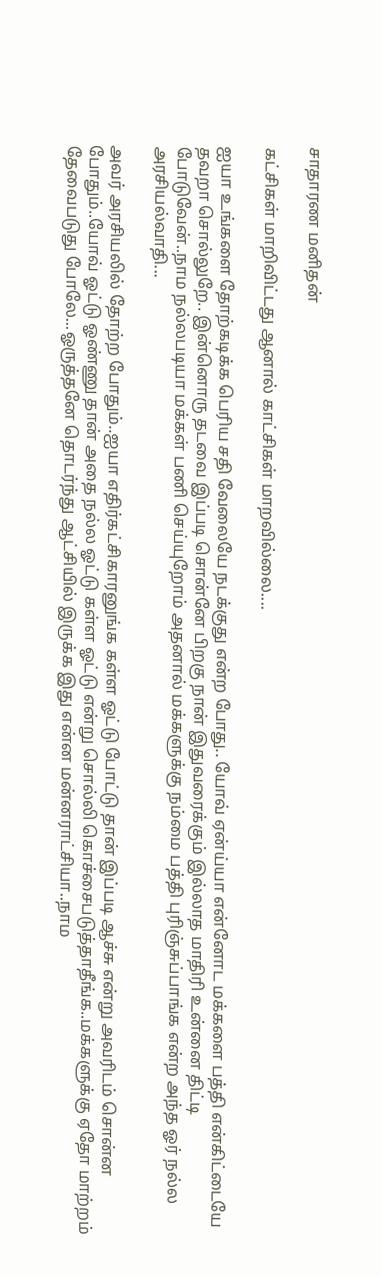சாதாரண மனிதன்

கட்சிகள் மாறிவிட்டது ஆனால் காட்சிகள் மாறவில்லை....

ஐயா உங்களை தோற்கடிக்க பெரிய சதி வேலையே நடக்குது என்ற போது.. யோவ் ஏன்ய்யா என்னோட மக்களை பத்தி என்கிட்டையே தவறா சொல்லுறே.. இன்னொரு தடவை இப்படி சொன்னே பிறகு நான் இதுவரைக்கும் இல்லாத மாதிரி உன்னை திட்டி போடுவேன்..நாம நல்லபடியா மக்கள் பணி செய்யுறோம் அதனால் மக்களுக்கு நம்மை பத்தி புரிஞ்சுப்பாங்க என்ற அந்த ஓர் நல்ல அரசியல்வாதி...

அவர் அரசியலில் தோற்ற போதும்..ஐயா எதிர்கட்சிகாரனுங்க கள்ள ஓட்டு போட்டு தான் இப்படி ஆச்சு என்று அவரிடம் சொன்ன போதும்..யோவ் ஓட்டு ஓண்ணு தான் அதை நல்ல ஓட்டு கள்ள ஓட்டு என்று சொல்லி கொச்சைபடுத்தாதீங்க..மக்களுக்கு ஏதோ மாற்றம் தேவைபடுது போலே...ஓருத்தனே தொடர்ந்து ஆட்சியில் இருக்க இது என்ன மன்னராட்சியா..நாம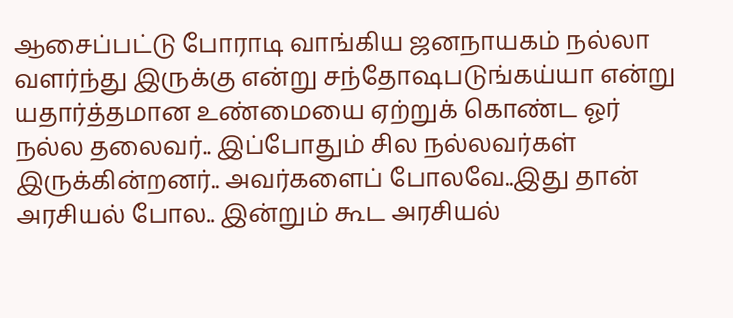ஆசைப்பட்டு போராடி வாங்கிய ஜனநாயகம் நல்லா வளர்ந்து இருக்கு என்று சந்தோஷபடுங்கய்யா என்று யதார்த்தமான உண்மையை ஏற்றுக் கொண்ட ஓர் நல்ல தலைவர்.. இப்போதும் சில நல்லவர்கள் இருக்கின்றனர்.. அவர்களைப் போலவே..இது தான் அரசியல் போல.. இன்றும் கூட அரசியல்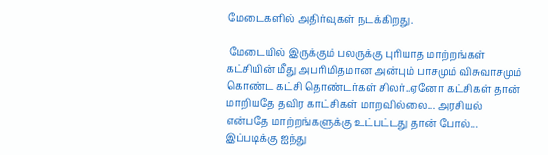மேடைகளில் அதிர்வுகள் நடக்கிறது.

 மேடையில் இருக்கும் பலருக்கு புரியாத மாற்றங்கள் கட்சியின் மீது அபரிமிதமான அன்பும் பாசமும் விசுவாசமும் கொண்ட கட்சி தொண்டர்கள் சிலர்..ஏனோ கட்சிகள் தான் மாறியதே தவிர காட்சிகள் மாறவில்லை... அரசியல் என்பதே மாற்றங்களுக்கு உட்பட்டது தான் போல்... இப்படிக்கு ஐந்து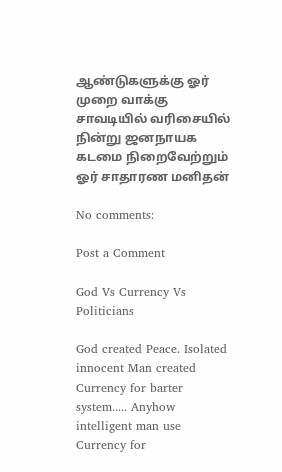ஆண்டுகளுக்கு ஓர் முறை வாக்கு சாவடியில் வரிசையில் நின்று ஜனநாயக கடமை நிறைவேற்றும் ஓர் சாதாரண மனிதன்

No comments:

Post a Comment

God Vs Currency Vs Politicians

God created Peace. Isolated innocent Man created Currency for barter system..... Anyhow intelligent man use Currency for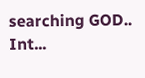searching GOD.. Int...